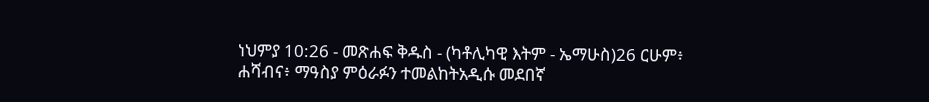ነህምያ 10:26 - መጽሐፍ ቅዱስ - (ካቶሊካዊ እትም - ኤማሁስ)26 ርሁም፥ ሐሻብና፥ ማዓስያ ምዕራፉን ተመልከትአዲሱ መደበኛ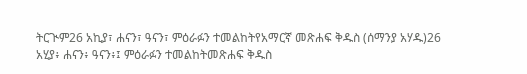ትርጒም26 አኪያ፣ ሐናን፣ ዓናን፣ ምዕራፉን ተመልከትየአማርኛ መጽሐፍ ቅዱስ (ሰማንያ አሃዱ)26 አሂያ፥ ሐናን፥ ዓናን፥፤ ምዕራፉን ተመልከትመጽሐፍ ቅዱስ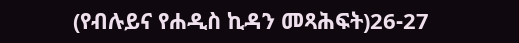(የብሉይና የሐዲስ ኪዳን መጻሕፍት)26-27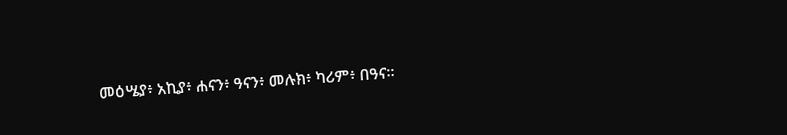መዕሤያ፥ አኪያ፥ ሐናን፥ ዓናን፥ መሉክ፥ ካሪም፥ በዓና።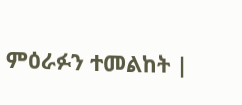ምዕራፉን ተመልከት |